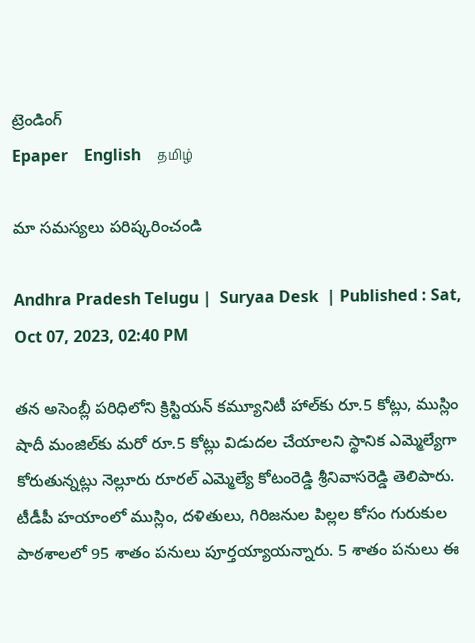ట్రెండింగ్
Epaper    English    தமிழ்

మా సమస్యలు పరిష్కరించండి

Andhra Pradesh Telugu |  Suryaa Desk  | Published : Sat, Oct 07, 2023, 02:40 PM

తన అసెంబ్లీ పరిధిలోని క్రిస్టియన్ కమ్యూనిటీ హాల్‌కు రూ.5 కోట్లు, ముస్లిం షాదీ మంజిల్‌కు మరో రూ.5 కోట్లు విడుదల చేయాలని స్థానిక ఎమ్మెల్యేగా కోరుతున్నట్లు నెల్లూరు రూరల్ ఎమ్మెల్యే కోటంరెడ్డి శ్రీనివాసరెడ్డి తెలిపారు. టీడీపీ హయాంలో ముస్లిం, దళితులు, గిరిజనుల పిల్లల కోసం గురుకుల పాఠశాలలో 95 శాతం పనులు పూర్తయ్యాయన్నారు. 5 శాతం పనులు ఈ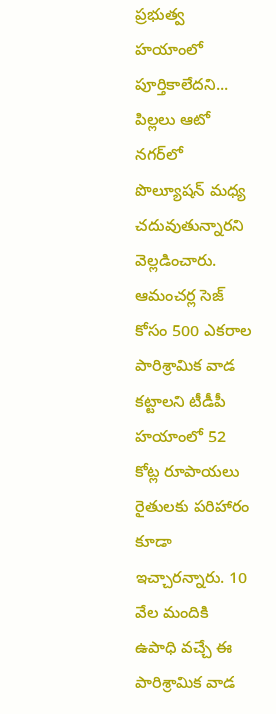ప్రభుత్వ హయాంలో పూర్తికాలేదని... పిల్లలు ఆటో నగర్‌‌లో పొల్యూషన్ మధ్య చదువుతున్నారని వెల్లడించారు. ఆమంచర్ల సెజ్ కోసం 500 ఎకరాల పారిశ్రామిక వాడ కట్టాలని టీడీపీ హయాంలో 52 కోట్ల రూపాయలు రైతులకు పరిహారం కూడా ఇచ్చారన్నారు. 10 వేల మందికి ఉపాధి వచ్చే ఈ పారిశ్రామిక వాడ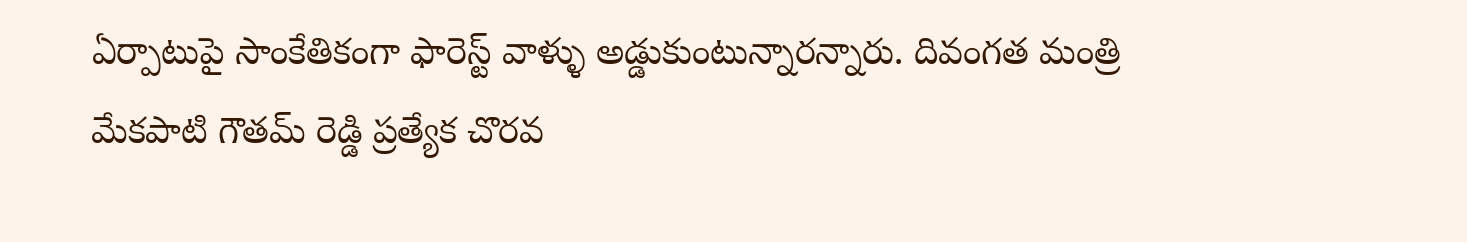ఏర్పాటుపై సాంకేతికంగా ఫారెస్ట్ వాళ్ళు అడ్డుకుంటున్నారన్నారు. దివంగత మంత్రి మేకపాటి గౌతమ్ రెడ్డి ప్రత్యేక చొరవ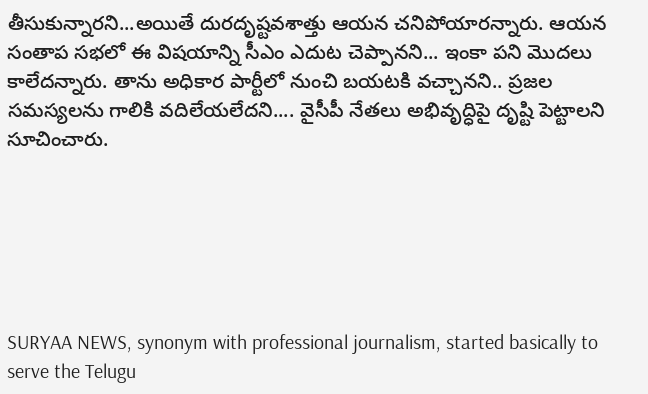తీసుకున్నారని...అయితే దురదృష్టవశాత్తు ఆయన చనిపోయారన్నారు. ఆయన సంతాప సభలో ఈ విషయాన్ని సీఎం ఎదుట చెప్పానని... ఇంకా పని మొదలు కాలేదన్నారు. తాను అధికార పార్టీలో నుంచి బయటకి వచ్చానని.. ప్రజల సమస్యలను గాలికి వదిలేయలేదని.... వైసీపీ నేతలు అభివృద్ధిపై దృష్టి పెట్టాలని సూచించారు.






SURYAA NEWS, synonym with professional journalism, started basically to serve the Telugu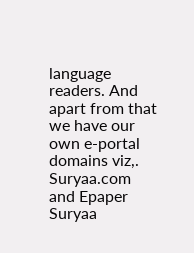language readers. And apart from that we have our own e-portal domains viz,. Suryaa.com and Epaper Suryaa